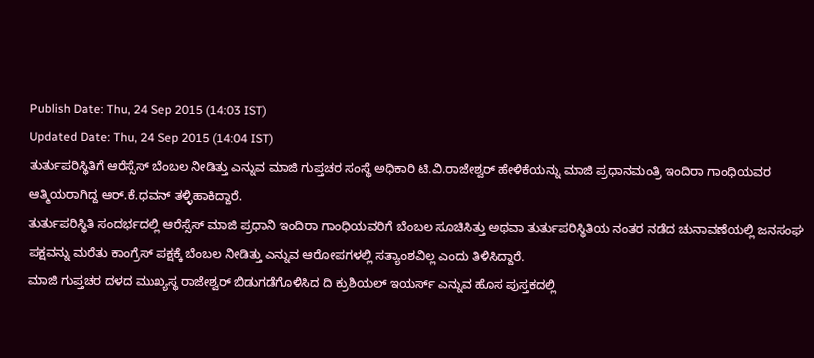Publish Date: Thu, 24 Sep 2015 (14:03 IST)
Updated Date: Thu, 24 Sep 2015 (14:04 IST)
ತುರ್ತುಪರಿಸ್ಥಿತಿಗೆ ಆರೆಸ್ಸೆಸ್ ಬೆಂಬಲ ನೀಡಿತ್ತು ಎನ್ನುವ ಮಾಜಿ ಗುಪ್ತಚರ ಸಂಸ್ಥೆ ಅಧಿಕಾರಿ ಟಿ.ವಿ.ರಾಜೇಶ್ವರ್ ಹೇಳಿಕೆಯನ್ನು ಮಾಜಿ ಪ್ರಧಾನಮಂತ್ರಿ ಇಂದಿರಾ ಗಾಂಧಿಯವರ ಆತ್ಮಿಯರಾಗಿದ್ದ ಆರ್.ಕೆ.ಧವನ್ ತಳ್ಳಿಹಾಕಿದ್ದಾರೆ.
ತುರ್ತುಪರಿಸ್ಥಿತಿ ಸಂದರ್ಭದಲ್ಲಿ ಆರೆಸ್ಸೆಸ್ ಮಾಜಿ ಪ್ರಧಾನಿ ಇಂದಿರಾ ಗಾಂಧಿಯವರಿಗೆ ಬೆಂಬಲ ಸೂಚಿಸಿತ್ತು ಅಥವಾ ತುರ್ತುಪರಿಸ್ಥಿತಿಯ ನಂತರ ನಡೆದ ಚುನಾವಣೆಯಲ್ಲಿ ಜನಸಂಘ ಪಕ್ಷವನ್ನು ಮರೆತು ಕಾಂಗ್ರೆಸ್ ಪಕ್ಷಕ್ಕೆ ಬೆಂಬಲ ನೀಡಿತ್ತು ಎನ್ನುವ ಆರೋಪಗಳಲ್ಲಿ ಸತ್ಯಾಂಶವಿಲ್ಲ ಎಂದು ತಿಳಿಸಿದ್ದಾರೆ.
ಮಾಜಿ ಗುಪ್ತಚರ ದಳದ ಮುಖ್ಯಸ್ಥ ರಾಜೇಶ್ವರ್ ಬಿಡುಗಡೆಗೊಳಿಸಿದ ದಿ ಕ್ರುಶಿಯಲ್ ಇಯರ್ಸ್ ಎನ್ನುವ ಹೊಸ ಪುಸ್ತಕದಲ್ಲಿ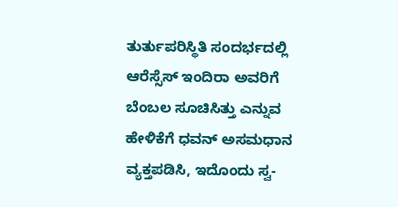ತುರ್ತುಪರಿಸ್ಥಿತಿ ಸಂದರ್ಭದಲ್ಲಿ ಆರೆಸ್ಸೆಸ್ ಇಂದಿರಾ ಅವರಿಗೆ ಬೆಂಬಲ ಸೂಚಿಸಿತ್ತು ಎನ್ನುವ ಹೇಳಿಕೆಗೆ ಧವನ್ ಅಸಮಧಾನ ವ್ಯಕ್ತಪಡಿಸಿ, ಇದೊಂದು ಸ್ವ-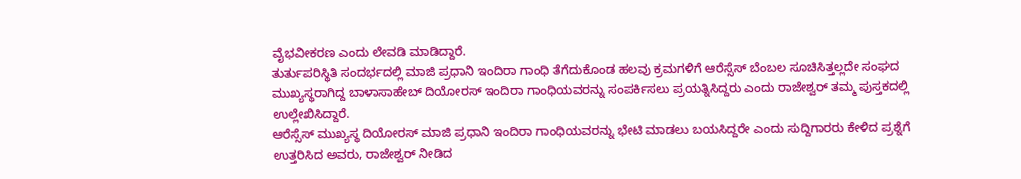ವೈಭವೀಕರಣ ಎಂದು ಲೇವಡಿ ಮಾಡಿದ್ದಾರೆ.
ತುರ್ತುಪರಿಸ್ಥಿತಿ ಸಂದರ್ಭದಲ್ಲಿ ಮಾಜಿ ಪ್ರಧಾನಿ ಇಂದಿರಾ ಗಾಂಧಿ ತೆಗೆದುಕೊಂಡ ಹಲವು ಕ್ರಮಗಳಿಗೆ ಆರೆಸ್ಸೆಸ್ ಬೆಂಬಲ ಸೂಚಿಸಿತ್ತಲ್ಲದೇ ಸಂಘದ ಮುಖ್ಯಸ್ಥರಾಗಿದ್ದ ಬಾಳಾಸಾಹೇಬ್ ದಿಯೋರಸ್ ಇಂದಿರಾ ಗಾಂಧಿಯವರನ್ನು ಸಂಪರ್ಕಿಸಲು ಪ್ರಯತ್ನಿಸಿದ್ದರು ಎಂದು ರಾಜೇಶ್ವರ್ ತಮ್ಮ ಪುಸ್ತಕದಲ್ಲಿ ಉಲ್ಲೇಖಿಸಿದ್ದಾರೆ.
ಆರೆಸ್ಸೆಸ್ ಮುಖ್ಯಸ್ಥ ದಿಯೋರಸ್ ಮಾಜಿ ಪ್ರಧಾನಿ ಇಂದಿರಾ ಗಾಂಧಿಯವರನ್ನು ಭೇಟಿ ಮಾಡಲು ಬಯಸಿದ್ದರೇ ಎಂದು ಸುದ್ದಿಗಾರರು ಕೇಳಿದ ಪ್ರಶ್ನೆಗೆ ಉತ್ತರಿಸಿದ ಅವರು, ರಾಜೇಶ್ವರ್ ನೀಡಿದ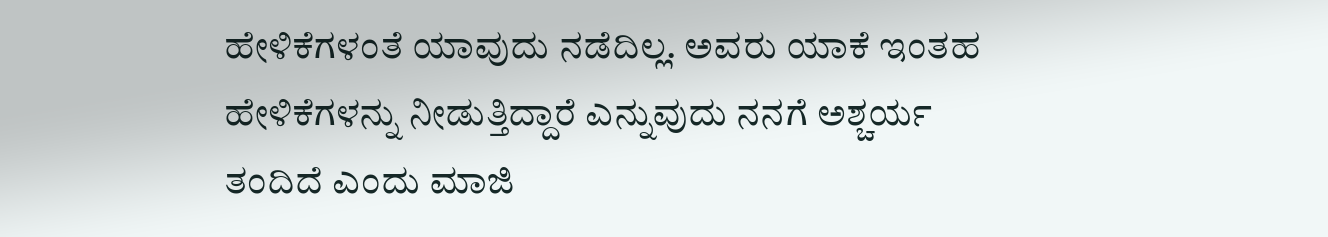ಹೇಳಿಕೆಗಳಂತೆ ಯಾವುದು ನಡೆದಿಲ್ಲ. ಅವರು ಯಾಕೆ ಇಂತಹ ಹೇಳಿಕೆಗಳನ್ನು ನೀಡುತ್ತಿದ್ದಾರೆ ಎನ್ನುವುದು ನನಗೆ ಅಶ್ಚರ್ಯ ತಂದಿದೆ ಎಂದು ಮಾಜಿ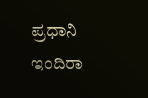ಪ್ರಧಾನಿ ಇಂದಿರಾ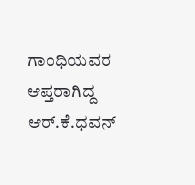ಗಾಂಧಿಯವರ ಆಪ್ತರಾಗಿದ್ದ ಆರ್.ಕೆ.ಧವನ್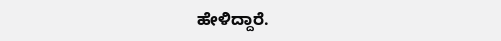ಹೇಳಿದ್ದಾರೆ.